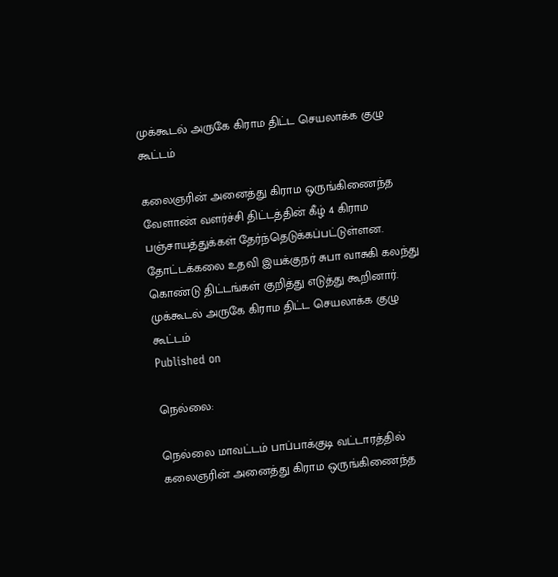முக்கூடல் அருகே கிராம திட்ட செயலாக்க குழு கூட்டம்

கலைஞரின் அனைத்து கிராம ஒருங்கிணைந்த வேளாண் வளர்ச்சி திட்டத்தின் கீழ் 4 கிராம பஞ்சாயத்துக்கள் தேர்ந்தெடுக்கப்பட்டுள்ளன. தோட்டக்கலை உதவி இயக்குநர் சுபா வாசுகி கலந்து கொண்டு திட்டங்கள் குறித்து எடுத்து கூறினார்.
முக்கூடல் அருகே கிராம திட்ட செயலாக்க குழு கூட்டம்
Published on

நெல்லை:

நெல்லை மாவட்டம் பாப்பாக்குடி வட்டாரத்தில் கலைஞரின் அனைத்து கிராம ஒருங்கிணைந்த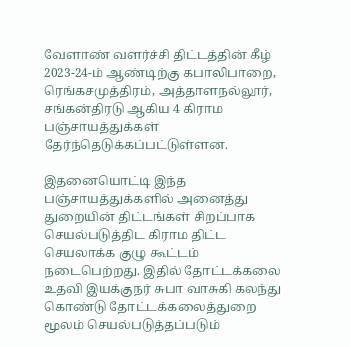வேளாண் வளர்ச்சி திட்டத்தின் கீழ் 2023-24-ம் ஆண்டிற்கு கபாலிபாறை, ரெங்கசமுத்திரம், அத்தாளநல்லூர், சங்கன்திரடு ஆகிய 4 கிராம பஞ்சாயத்துக்கள் தேர்ந்தெடுக்கப்பட்டுள்ளன.

இதனையொட்டி இந்த பஞ்சாயத்துக்களில் அனைத்து துறையின் திட்டங்கள் சிறப்பாக செயல்படுத்திட கிராம திட்ட செயலாக்க குழு கூட்டம் நடைபெற்றது. இதில் தோட்டக்கலை உதவி இயக்குநர் சுபா வாசுகி கலந்து கொண்டு தோட்டக்கலைத்துறை மூலம் செயல்படுத்தப்படும்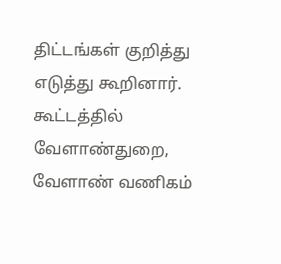திட்டங்கள் குறித்து எடுத்து கூறினார். கூட்டத்தில் வேளாண்துறை, வேளாண் வணிகம்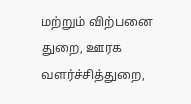மற்றும் விற்பனை துறை, ஊரக வளர்ச்சித்துறை,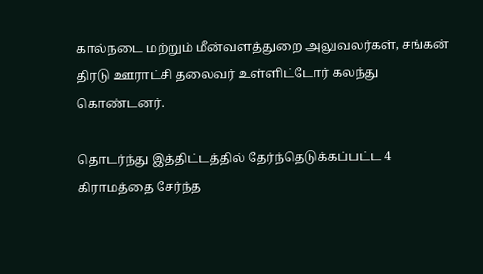கால்நடை மற்றும் மீன்வளத்துறை அலுவலர்கள், சங்கன் திரடு ஊராட்சி தலைவர் உள்ளிட்டோர் கலந்து கொண்டனர்.

தொடர்ந்து இத்திட்டத்தில் தேர்ந்தெடுக்கப்பட்ட 4 கிராமத்தை சேர்ந்த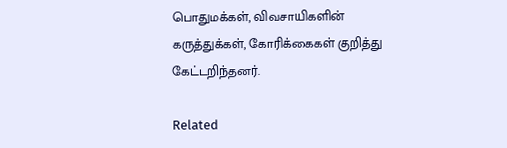பொதுமக்கள், விவசாயிகளின் கருத்துக்கள், கோரிக்கைகள் குறித்து கேட்டறிந்தனர்.

Related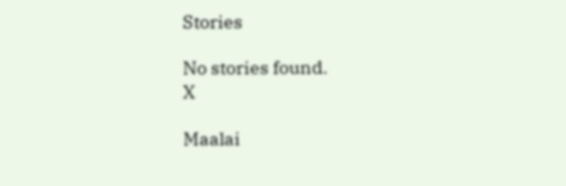Stories

No stories found.
X

Maalai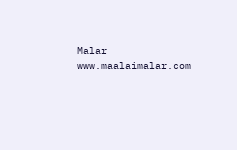Malar
www.maalaimalar.com